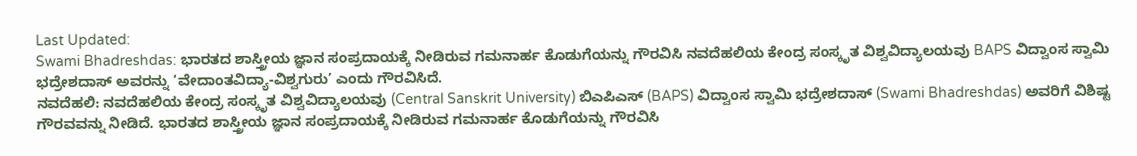Last Updated:
Swami Bhadreshdas: ಭಾರತದ ಶಾಸ್ತ್ರೀಯ ಜ್ಞಾನ ಸಂಪ್ರದಾಯಕ್ಕೆ ನೀಡಿರುವ ಗಮನಾರ್ಹ ಕೊಡುಗೆಯನ್ನು ಗೌರವಿಸಿ ನವದೆಹಲಿಯ ಕೇಂದ್ರ ಸಂಸ್ಕೃತ ವಿಶ್ವವಿದ್ಯಾಲಯವು BAPS ವಿದ್ವಾಂಸ ಸ್ವಾಮಿ ಭದ್ರೇಶದಾಸ್ ಅವರನ್ನು ‘ವೇದಾಂತವಿದ್ಯಾ-ವಿಶ್ವಗುರು’ ಎಂದು ಗೌರವಿಸಿದೆ.
ನವದೆಹಲಿ: ನವದೆಹಲಿಯ ಕೇಂದ್ರ ಸಂಸ್ಕೃತ ವಿಶ್ವವಿದ್ಯಾಲಯವು (Central Sanskrit University) ಬಿಎಪಿಎಸ್ (BAPS) ವಿದ್ವಾಂಸ ಸ್ವಾಮಿ ಭದ್ರೇಶದಾಸ್ (Swami Bhadreshdas) ಅವರಿಗೆ ವಿಶಿಷ್ಟ ಗೌರವವನ್ನು ನೀಡಿದೆ. ಭಾರತದ ಶಾಸ್ತ್ರೀಯ ಜ್ಞಾನ ಸಂಪ್ರದಾಯಕ್ಕೆ ನೀಡಿರುವ ಗಮನಾರ್ಹ ಕೊಡುಗೆಯನ್ನು ಗೌರವಿಸಿ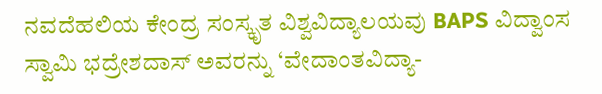ನವದೆಹಲಿಯ ಕೇಂದ್ರ ಸಂಸ್ಕೃತ ವಿಶ್ವವಿದ್ಯಾಲಯವು BAPS ವಿದ್ವಾಂಸ ಸ್ವಾಮಿ ಭದ್ರೇಶದಾಸ್ ಅವರನ್ನು ‘ವೇದಾಂತವಿದ್ಯಾ-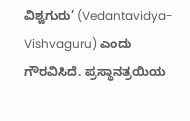ವಿಶ್ವಗುರು’ (Vedantavidya-Vishvaguru) ಎಂದು ಗೌರವಿಸಿದೆ. ಪ್ರಸ್ಥಾನತ್ರಯಿಯ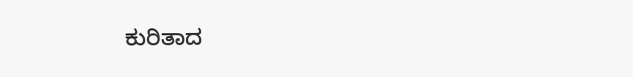ಕುರಿತಾದ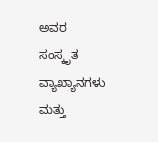ಅವರ ಸಂಸ್ಕೃತ ವ್ಯಾಖ್ಯಾನಗಳು ಮತ್ತು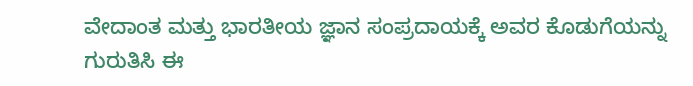ವೇದಾಂತ ಮತ್ತು ಭಾರತೀಯ ಜ್ಞಾನ ಸಂಪ್ರದಾಯಕ್ಕೆ ಅವರ ಕೊಡುಗೆಯನ್ನು ಗುರುತಿಸಿ ಈ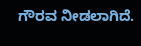ಗೌರವ ನೀಡಲಾಗಿದೆ.